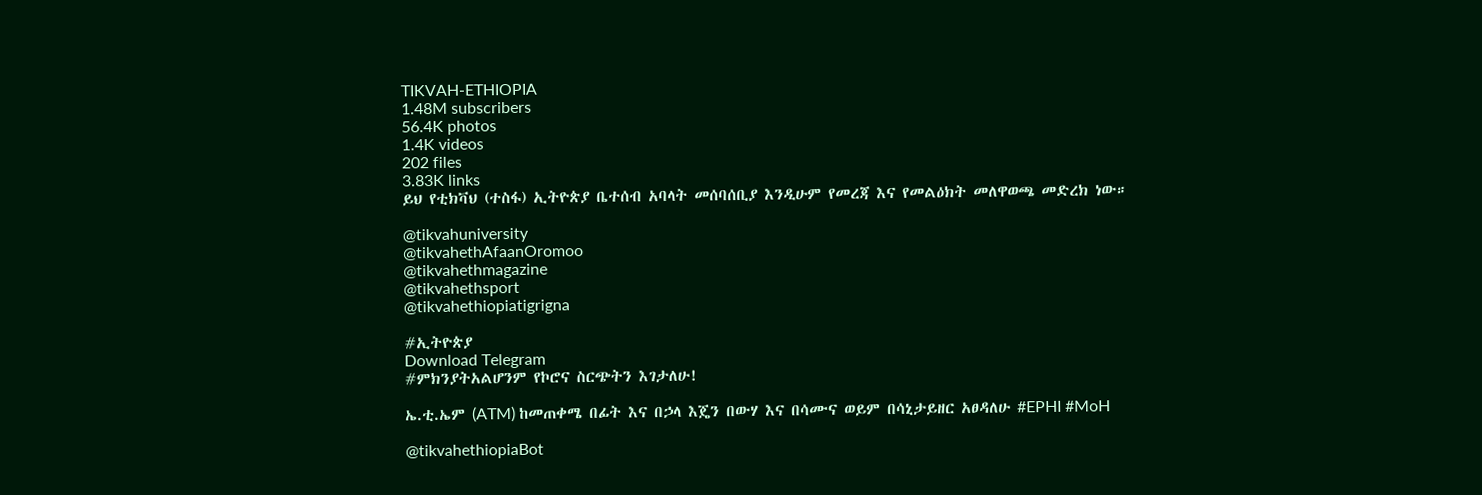TIKVAH-ETHIOPIA
1.48M subscribers
56.4K photos
1.4K videos
202 files
3.83K links
ይህ የቲክቫህ (ተስፋ) ኢትዮጵያ ቤተሰብ አባላት መሰባሰቢያ እንዲሁም የመረጃ እና የመልዕክት መለዋወጫ መድረክ ነው።

@tikvahuniversity
@tikvahethAfaanOromoo
@tikvahethmagazine
@tikvahethsport
@tikvahethiopiatigrigna

#ኢትዮጵያ
Download Telegram
#ምክንያትአልሆንም የኮሮና ስርጭትን እገታለሁ!

ኤ.ቲ.ኤም (ATM) ከመጠቀሜ በፊት እና በኃላ እጄን በውሃ እና በሳሙና ወይም በሳኒታይዘር አፀዳለሁ #EPHI #MoH

@tikvahethiopiaBot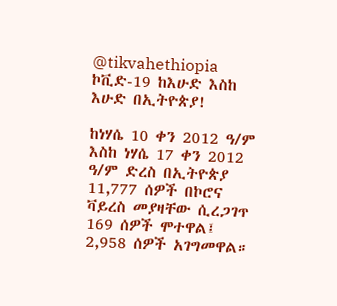@tikvahethiopia
ኮቪድ-19 ከእሁድ እስከ እሁድ በኢትዮጵያ!

ከነሃሴ 10 ቀን 2012 ዓ/ም እስከ ነሃሴ 17 ቀን 2012 ዓ/ም ድረስ በኢትዮጵያ 11,777 ሰዎች በኮሮና ቫይረስ መያዛቸው ሲረጋገጥ 169 ሰዎች ሞተዋል፤ 2,958 ሰዎች አገግመዋል።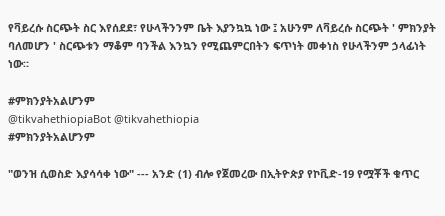የቫይረሱ ስርጭት ስር እየሰደደ፣ የሁላችንንም ቤት እያንኳኳ ነው ፤ አሁንም ለቫይረሱ ስርጭት ' ምክንያት ባለመሆን ' ስርጭቱን ማቆም ባንችል እንኳን የሚጨምርበትን ፍጥነት መቀነስ የሁላችንም ኃላፊነት ነው።

#ምክንያትአልሆንም
@tikvahethiopiaBot @tikvahethiopia
#ምክንያትአልሆንም

"ወንዝ ሲወስድ እያሳሳቀ ነው" --- አንድ (1) ብሎ የጀመረው በኢትዮጵያ የኮቪድ-19 የሟቾች ቁጥር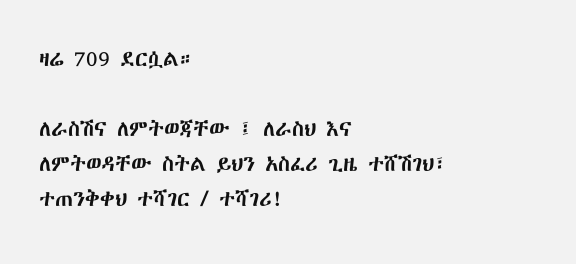ዛሬ 709 ደርሷል።

ለራስሽና ለምትወጃቸው ፤ ለራስህ እና ለምትወዳቸው ስትል ይህን አስፈሪ ጊዜ ተሸሽገህ፣ ተጠንቅቀህ ተሻገር / ተሻገሪ!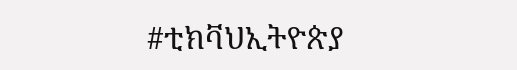#ቲክቫህኢትዮጵያ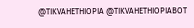@TIKVAHETHIOPIA @TIKVAHETHIOPIABOT